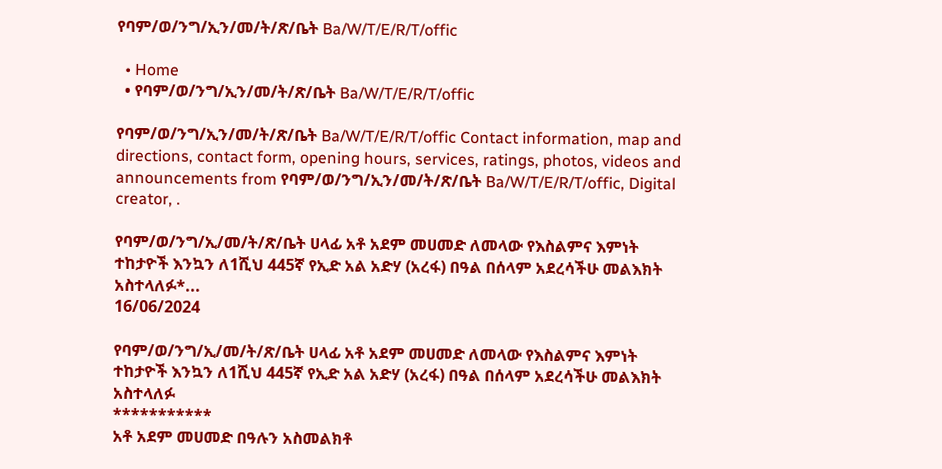የባም/ወ/ንግ/ኢን/መ/ት/ጽ/ቤት Ba/W/T/E/R/T/offic

  • Home
  • የባም/ወ/ንግ/ኢን/መ/ት/ጽ/ቤት Ba/W/T/E/R/T/offic

የባም/ወ/ንግ/ኢን/መ/ት/ጽ/ቤት Ba/W/T/E/R/T/offic Contact information, map and directions, contact form, opening hours, services, ratings, photos, videos and announcements from የባም/ወ/ንግ/ኢን/መ/ት/ጽ/ቤት Ba/W/T/E/R/T/offic, Digital creator, .

የባም/ወ/ንግ/ኢ/መ/ት/ጽ/ቤት ሀላፊ አቶ አደም መሀመድ ለመላው የእስልምና እምነት ተከታዮች እንኳን ለ1ሺህ 445ኛ የኢድ አል አድሃ (አረፋ) በዓል በሰላም አደረሳችሁ መልእክት አስተላለፉ*...
16/06/2024

የባም/ወ/ንግ/ኢ/መ/ት/ጽ/ቤት ሀላፊ አቶ አደም መሀመድ ለመላው የእስልምና እምነት ተከታዮች እንኳን ለ1ሺህ 445ኛ የኢድ አል አድሃ (አረፋ) በዓል በሰላም አደረሳችሁ መልእክት አስተላለፉ
***********
አቶ አደም መሀመድ በዓሉን አስመልክቶ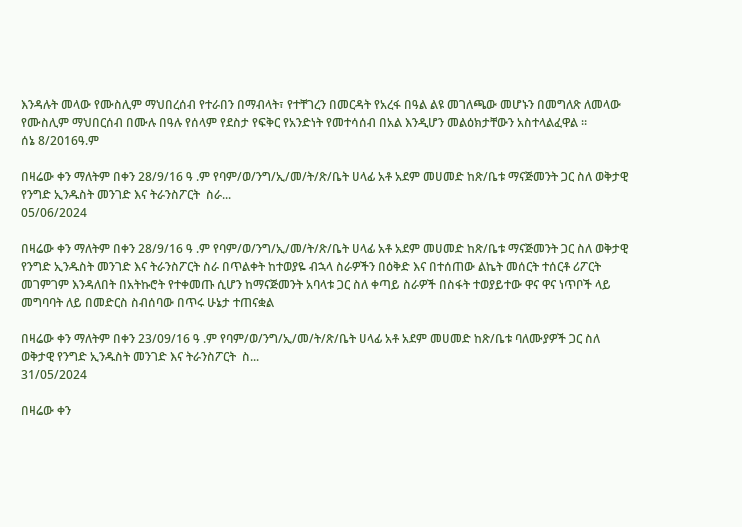እንዳሉት መላው የሙስሊም ማህበረሰብ የተራበን በማብላት፣ የተቸገረን በመርዳት የአረፋ በዓል ልዩ መገለጫው መሆኑን በመግለጽ ለመላው የሙስሊም ማህበርሰብ በሙሉ በዓሉ የሰላም የደስታ የፍቅር የአንድነት የመተሳሰብ በአል እንዲሆን መልዕክታቸውን አስተላልፈዋል ።
ሰኔ 8/2016ዓ.ም

በዛሬው ቀን ማለትም በቀን 28/9/16 ዓ .ም የባም/ወ/ንግ/ኢ/መ/ት/ጽ/ቤት ሀላፊ አቶ አደም መሀመድ ከጽ/ቤቱ ማናጅመንት ጋር ስለ ወቅታዊ የንግድ ኢንዱስት መንገድ እና ትራንስፖርት  ስራ...
05/06/2024

በዛሬው ቀን ማለትም በቀን 28/9/16 ዓ .ም የባም/ወ/ንግ/ኢ/መ/ት/ጽ/ቤት ሀላፊ አቶ አደም መሀመድ ከጽ/ቤቱ ማናጅመንት ጋር ስለ ወቅታዊ የንግድ ኢንዱስት መንገድ እና ትራንስፖርት ስራ በጥልቀት ከተወያዬ ብኋላ ስራዎችን በዕቅድ እና በተሰጠው ልኬት መሰርት ተሰርቶ ሪፖርት መገምገም እንዳለበት በአትኩሮት የተቀመጡ ሲሆን ከማናጅመንት አባላቱ ጋር ስለ ቀጣይ ስራዎች በስፋት ተወያይተው ዋና ዋና ነጥቦች ላይ መግባባት ለይ በመድርስ ስብሰባው በጥሩ ሁኔታ ተጠናቋል

በዛሬው ቀን ማለትም በቀን 23/09/16 ዓ .ም የባም/ወ/ንግ/ኢ/መ/ት/ጽ/ቤት ሀላፊ አቶ አደም መሀመድ ከጽ/ቤቱ ባለሙያዎች ጋር ስለ ወቅታዊ የንግድ ኢንዱስት መንገድ እና ትራንስፖርት  ስ...
31/05/2024

በዛሬው ቀን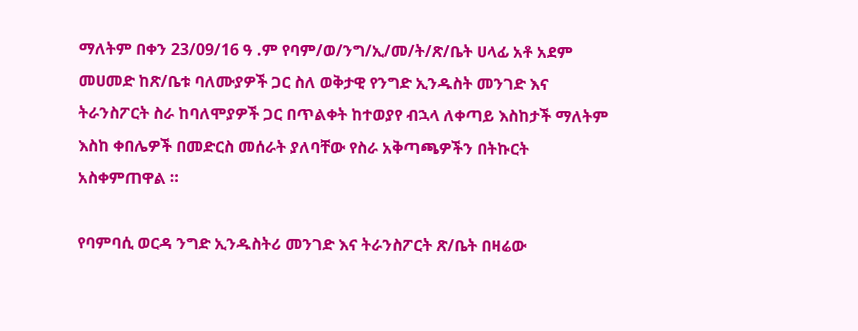ማለትም በቀን 23/09/16 ዓ .ም የባም/ወ/ንግ/ኢ/መ/ት/ጽ/ቤት ሀላፊ አቶ አደም መሀመድ ከጽ/ቤቱ ባለሙያዎች ጋር ስለ ወቅታዊ የንግድ ኢንዱስት መንገድ እና ትራንስፖርት ስራ ከባለሞያዎች ጋር በጥልቀት ከተወያየ ብኋላ ለቀጣይ እስከታች ማለትም እስከ ቀበሌዎች በመድርስ መሰራት ያለባቸው የስራ አቅጣጫዎችን በትኩርት አስቀምጠዋል ።

የባምባሲ ወርዳ ንግድ ኢንዱስትሪ መንገድ እና ትራንስፖርት ጽ/ቤት በዛሬው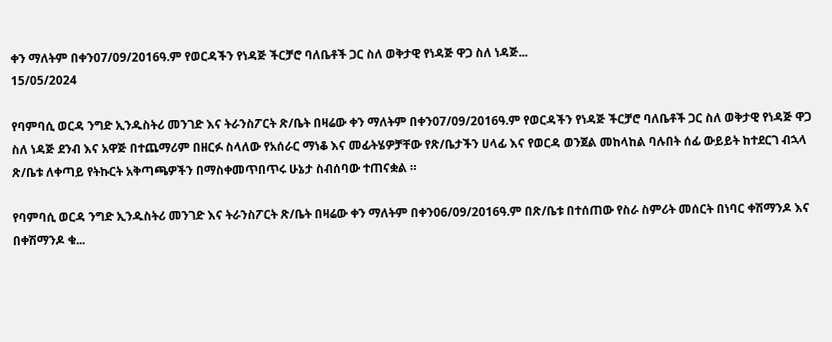ቀን ማለትም በቀን07/09/2016ዓ.ም የወርዳችን የነዳጅ ችርቻሮ ባለቤቶች ጋር ስለ ወቅታዊ የነዳጅ ዋጋ ስለ ነዳጅ...
15/05/2024

የባምባሲ ወርዳ ንግድ ኢንዱስትሪ መንገድ እና ትራንስፖርት ጽ/ቤት በዛሬው ቀን ማለትም በቀን07/09/2016ዓ.ም የወርዳችን የነዳጅ ችርቻሮ ባለቤቶች ጋር ስለ ወቅታዊ የነዳጅ ዋጋ ስለ ነዳጅ ደንብ እና አዋጅ በተጨማሪም በዘርፉ ስላለው የአሰራር ማነቆ እና መፊትሄዎቻቸው የጽ/ቤታችን ሀላፊ እና የወርዳ ወንጀል መከላከል ባሉበት ሰፊ ውይይት ከተደርገ ብኋላ ጽ/ቤቱ ለቀጣይ የትኩርት አቅጣጫዎችን በማስቀመጥበጥሩ ሁኔታ ስብሰባው ተጠናቋል ።

የባምባሲ ወርዳ ንግድ ኢንዱስትሪ መንገድ እና ትራንስፖርት ጽ/ቤት በዛሬው ቀን ማለትም በቀን06/09/2016ዓ.ም በጽ/ቤቱ በተሰጠው የስራ ስምሪት መሰርት በነባር ቀሽማንዶ እና በቀሽማንዶ ቁ...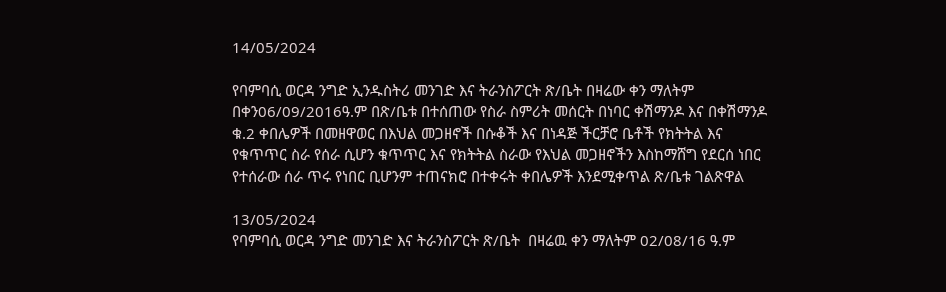14/05/2024

የባምባሲ ወርዳ ንግድ ኢንዱስትሪ መንገድ እና ትራንስፖርት ጽ/ቤት በዛሬው ቀን ማለትም በቀን06/09/2016ዓ.ም በጽ/ቤቱ በተሰጠው የስራ ስምሪት መሰርት በነባር ቀሽማንዶ እና በቀሽማንዶ ቁ.2 ቀበሌዎች በመዘዋወር በእህል መጋዘኖች በሱቆች እና በነዳጅ ችርቻሮ ቤቶች የክትትል እና የቁጥጥር ስራ የሰራ ሲሆን ቁጥጥር እና የክትትል ስራው የእህል መጋዘኖችን እስከማሸግ የደርሰ ነበር የተሰራው ሰራ ጥሩ የነበር ቢሆንም ተጠናክሮ በተቀሩት ቀበሌዎች እንደሚቀጥል ጽ/ቤቱ ገልጽዋል

13/05/2024
የባምባሲ ወርዳ ንግድ መንገድ እና ትራንስፖርት ጽ/ቤት  በዛሬዉ ቀን ማለትም 02/08/16 ዓ.ም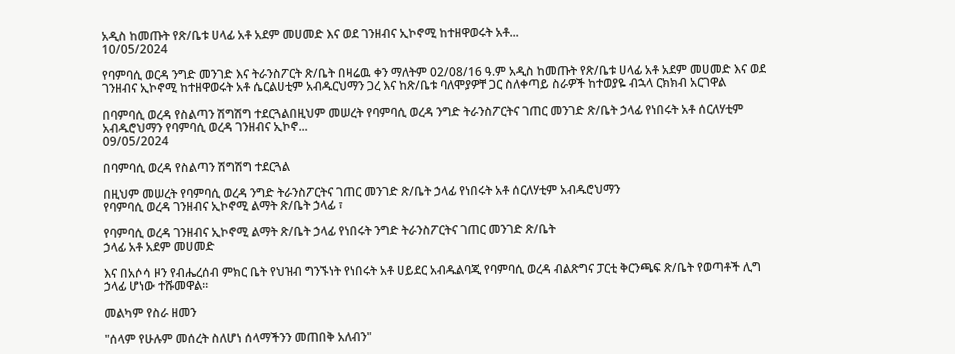አዲስ ከመጡት የጽ/ቤቱ ሀላፊ አቶ አደም መሀመድ እና ወደ ገንዘብና ኢኮኖሚ ከተዘዋወሩት አቶ...
10/05/2024

የባምባሲ ወርዳ ንግድ መንገድ እና ትራንስፖርት ጽ/ቤት በዛሬዉ ቀን ማለትም 02/08/16 ዓ.ም አዲስ ከመጡት የጽ/ቤቱ ሀላፊ አቶ አደም መሀመድ እና ወደ ገንዘብና ኢኮኖሚ ከተዘዋወሩት አቶ ሴርልሀቲም አብዱርህማን ጋረ እና ከጽ/ቤቱ ባለሞያዎቸ ጋር ስለቀጣይ ስራዎች ከተወያዬ ብኋላ ርክክብ አርገዋል

በባምባሲ ወረዳ የስልጣን ሽግሽግ ተደርጓልበዚህም መሠረት የባምባሲ ወረዳ ንግድ ትራንስፖርትና ገጠር መንገድ ጽ/ቤት ኃላፊ የነበሩት አቶ ሰርለሃቲም አብዱሮህማን የባምባሲ ወረዳ ገንዘብና ኢኮኖ...
09/05/2024

በባምባሲ ወረዳ የስልጣን ሽግሽግ ተደርጓል

በዚህም መሠረት የባምባሲ ወረዳ ንግድ ትራንስፖርትና ገጠር መንገድ ጽ/ቤት ኃላፊ የነበሩት አቶ ሰርለሃቲም አብዱሮህማን
የባምባሲ ወረዳ ገንዘብና ኢኮኖሚ ልማት ጽ/ቤት ኃላፊ ፣

የባምባሲ ወረዳ ገንዘብና ኢኮኖሚ ልማት ጽ/ቤት ኃላፊ የነበሩት ንግድ ትራንስፖርትና ገጠር መንገድ ጽ/ቤት
ኃላፊ አቶ አደም መሀመድ

እና በአሶሳ ዞን የብሔረሰብ ምክር ቤት የህዝብ ግንኙነት የነበሩት አቶ ሀይደር አብዱልባጂ የባምባሲ ወረዳ ብልጽግና ፓርቲ ቅርንጫፍ ጽ/ቤት የወጣቶች ሊግ ኃላፊ ሆነው ተሹመዋል።

መልካም የስራ ዘመን

"ሰላም የሁሉም መሰረት ስለሆነ ሰላማችንን መጠበቅ አለብን"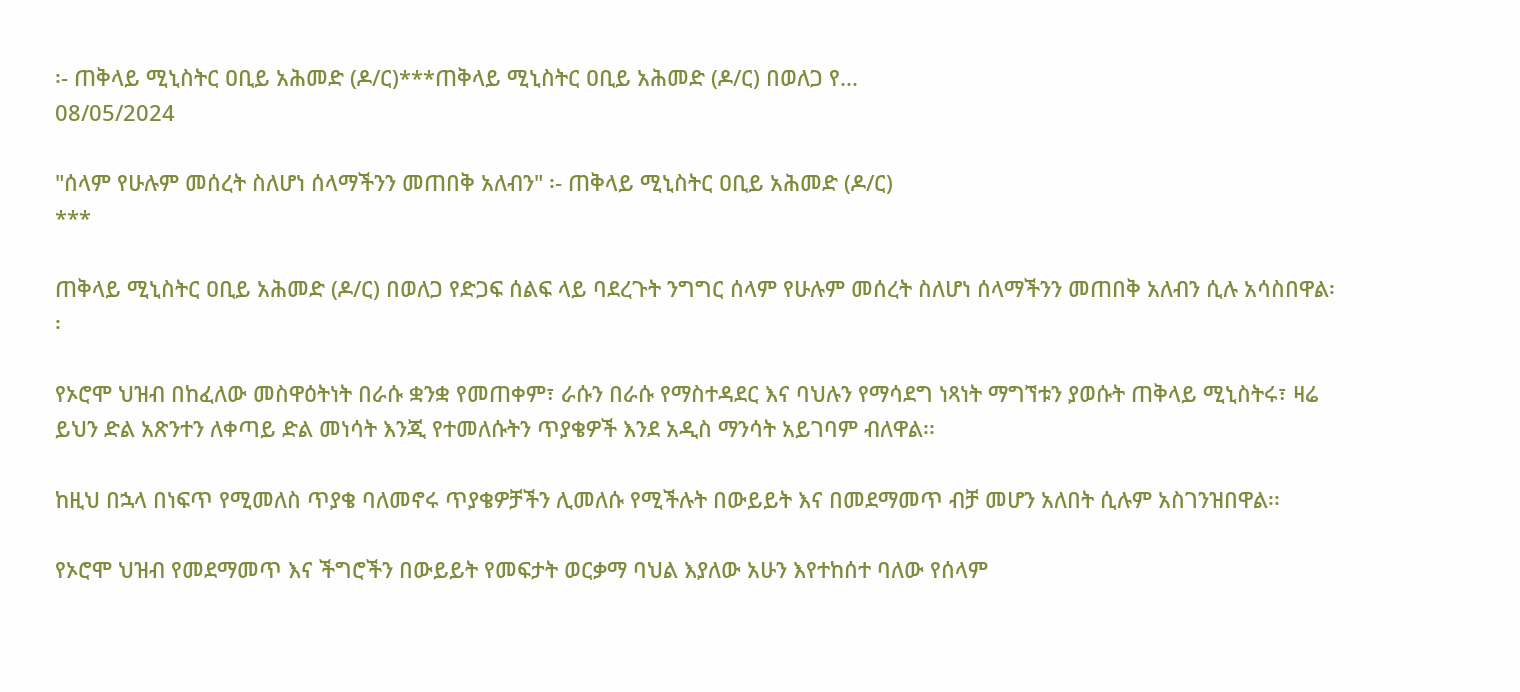፡- ጠቅላይ ሚኒስትር ዐቢይ አሕመድ (ዶ/ር)***ጠቅላይ ሚኒስትር ዐቢይ አሕመድ (ዶ/ር) በወለጋ የ...
08/05/2024

"ሰላም የሁሉም መሰረት ስለሆነ ሰላማችንን መጠበቅ አለብን" ፡- ጠቅላይ ሚኒስትር ዐቢይ አሕመድ (ዶ/ር)
***

ጠቅላይ ሚኒስትር ዐቢይ አሕመድ (ዶ/ር) በወለጋ የድጋፍ ሰልፍ ላይ ባደረጉት ንግግር ሰላም የሁሉም መሰረት ስለሆነ ሰላማችንን መጠበቅ አለብን ሲሉ አሳስበዋል፡፡

የኦሮሞ ህዝብ በከፈለው መስዋዕትነት በራሱ ቋንቋ የመጠቀም፣ ራሱን በራሱ የማስተዳደር እና ባህሉን የማሳደግ ነጻነት ማግኘቱን ያወሱት ጠቅላይ ሚኒስትሩ፣ ዛሬ ይህን ድል አጽንተን ለቀጣይ ድል መነሳት እንጂ የተመለሱትን ጥያቄዎች እንደ አዲስ ማንሳት አይገባም ብለዋል፡፡

ከዚህ በኋላ በነፍጥ የሚመለስ ጥያቄ ባለመኖሩ ጥያቄዎቻችን ሊመለሱ የሚችሉት በውይይት እና በመደማመጥ ብቻ መሆን አለበት ሲሉም አስገንዝበዋል፡፡

የኦሮሞ ህዝብ የመደማመጥ እና ችግሮችን በውይይት የመፍታት ወርቃማ ባህል እያለው አሁን እየተከሰተ ባለው የሰላም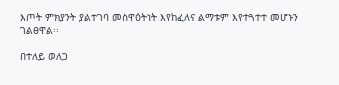እጦት ምክያንት ያልተገባ መስዋዕትነት እየከፈለና ልማቱም እየተጓተተ መሆኑን ገልፀዋል፡፡

በተለይ ወለጋ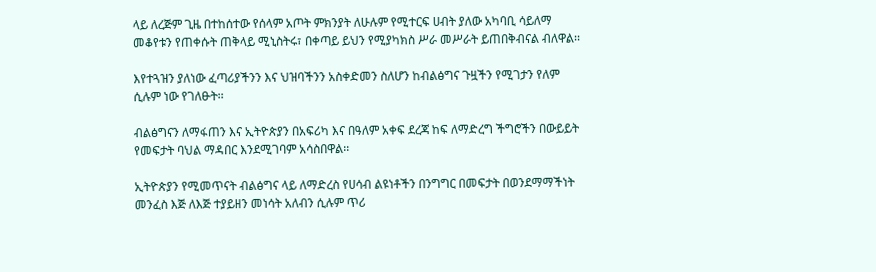ላይ ለረጅም ጊዜ በተከሰተው የሰላም አጦት ምክንያት ለሁሉም የሚተርፍ ሀብት ያለው አካባቢ ሳይለማ መቆየቱን የጠቀሱት ጠቅላይ ሚኒስትሩ፣ በቀጣይ ይህን የሚያካክስ ሥራ መሥራት ይጠበቅብናል ብለዋል፡፡

እየተጓዝን ያለነው ፈጣሪያችንን እና ህዝባችንን አስቀድመን ስለሆን ከብልፅግና ጉዟችን የሚገታን የለም ሲሉም ነው የገለፁት፡፡

ብልፅግናን ለማፋጠን እና ኢትዮጵያን በአፍሪካ እና በዓለም አቀፍ ደረጃ ከፍ ለማድረግ ችግሮችን በውይይት የመፍታት ባህል ማዳበር እንደሚገባም አሳስበዋል፡፡

ኢትዮጵያን የሚመጥናት ብልፅግና ላይ ለማድረስ የሀሳብ ልዩነቶችን በንግግር በመፍታት በወንደማማችነት መንፈስ እጅ ለእጅ ተያይዘን መነሳት አለብን ሲሉም ጥሪ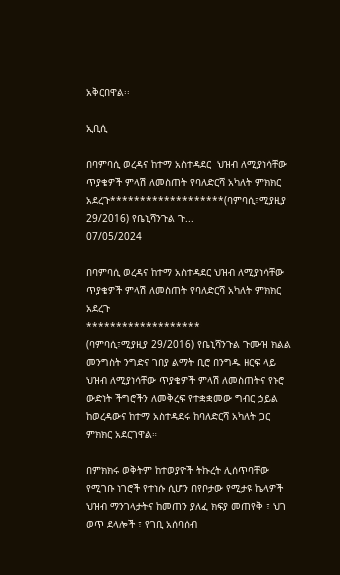አቅርበዋል፡፡

ኢቢሲ

በባምባሲ ወረዳና ከተማ አስተዳደር  ህዝብ ለሚያነሳቸው ጥያቄዎች ምላሽ ለመስጠት የባለድርሻ አካለት ምክክር አደረጉ*******************(ባምባሲ፣ሚያዚያ 29/2016) የቤኒሻንጉል ጉ...
07/05/2024

በባምባሲ ወረዳና ከተማ አስተዳደር ህዝብ ለሚያነሳቸው ጥያቄዎች ምላሽ ለመስጠት የባለድርሻ አካለት ምክክር አደረጉ
*******************
(ባምባሲ፣ሚያዚያ 29/2016) የቤኒሻንጉል ጉሙዝ ክልል መንግስት ንግድና ገበያ ልማት ቢሮ በንግዱ ዘርፍ ላይ ህዝብ ለሚያነሳቸው ጥያቄዎች ምላሽ ለመስጠትና የኑሮ ውድነት ችግሮችን ለመቅረፍ የተቋቋመው ግብር ኃይል ከወረዳውና ከተማ አስተዳደሩ ከባለድርሻ አካለት ጋር ምክክር አደርገዋል።

በምክክሩ ወቅትም ከተወያዮች ትኩረት ሊሰጥባቸው የሚገቡ ነገሮች የተነሱ ሲሆን በየቦታው የሚታዩ ኬላዎች ህዝብ ማንገላታትና ከመጠን ያለፈ ክፍያ መጠየቅ ፣ ህገ ወጥ ደላሎች ፣ የገቢ አሰባሰብ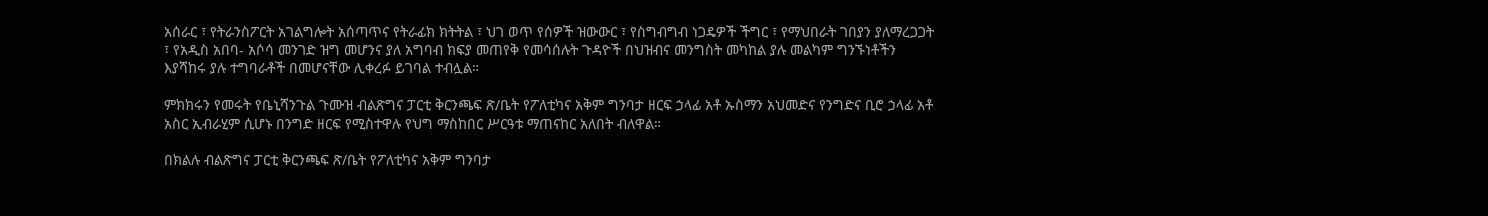አሰራር ፣ የትራንስፖርት አገልግሎት አሰጣጥና የትራፊክ ክትትል ፣ ህገ ወጥ የሰዎች ዝውውር ፣ የስግብግብ ነጋዴዎች ችግር ፣ የማህበራት ገበያን ያለማረጋጋት ፣ የአዲስ አበባ- አሶሳ መንገድ ዝግ መሆንና ያለ አግባብ ክፍያ መጠየቅ የመሳሰሉት ጉዳዮች በህዝብና መንግስት መካከል ያሉ መልካም ግንኙነቶችን እያሻከሩ ያሉ ተግባራቶች በመሆናቸው ሊቀረፉ ይገባል ተብሏል።

ምክክሩን የመሩት የቤኒሻንጉል ጉሙዝ ብልጽግና ፓርቲ ቅርንጫፍ ጽ/ቤት የፖለቲካና አቅም ግንባታ ዘርፍ ኃላፊ አቶ ኡስማን አህመድና የንግድና ቢሮ ኃላፊ አቶ አስር ኢብራሂም ሲሆኑ በንግድ ዘርፍ የሚስተዋሉ የህግ ማስከበር ሥርዓቱ ማጠናከር አለበት ብለዋል።

በክልሉ ብልጽግና ፓርቲ ቅርንጫፍ ጽ/ቤት የፖለቲካና አቅም ግንባታ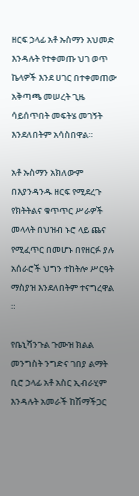ዘርፍ ኃላፊ አቶ ኡስማን አህመድ እንዳሉት የተቀመጡ ህገ ወጥ ኬላዎች እንደ ሀገር በተቀመጠው አቅጣጫ መሠረት ጊዜ ሳይሰጥበት መፍትሄ መገኝት እንደለበትም አሳስበዋል።

አቶ ኡስማን አክለውም በእያንዳንዱ ዘርፍ የሚደረጉ የክትትልና ቁጥጥር ሥራዎች መላላት በህዝብ ኑሮ ላይ ጨና የሚፈጥር በመሆኑ በየዘርፉ ያሉ አሰራሮች ህግን ተከትሎ ሥርዓት ማስያዝ እንደለበትም ተናግረዋል ።

የቤኒሻንጉል ጉሙዝ ክልል መንግስት ንግድና ገበያ ልማት ቢሮ ኃላፊ አቶ አስር ኢብራሂም እንዳሉት አመራች ከሽማችጋር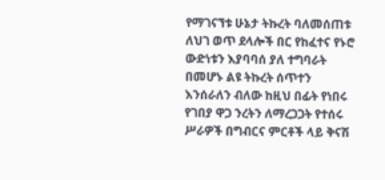የማገናኘቱ ሁኔታ ትኩረት ባለመሰጠቱ ለህገ ወጥ ደላሎች በር የከፈተና የኑሮ ውድነቱን እያባባሰ ያለ ተግባራት በመሆኑ ልዩ ትኩረት ሰጥተን እንሰራለን ብለው ከዚህ በፊት የነበሩ የገበያ ዋጋ ንረትን ለማረጋጋት የተሰሩ ሥራዎች በግብርና ምርቶች ላይ ቅናሽ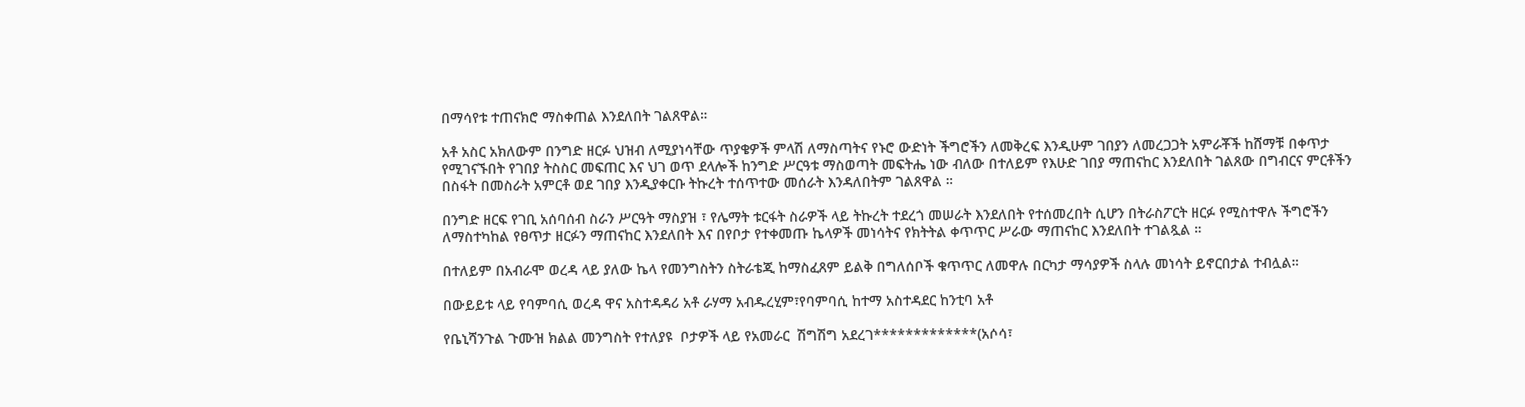በማሳየቱ ተጠናክሮ ማስቀጠል እንደለበት ገልጸዋል።

አቶ አስር አክለውም በንግድ ዘርፉ ህዝብ ለሚያነሳቸው ጥያቄዎች ምላሽ ለማስጣትና የኑሮ ውድነት ችግሮችን ለመቅረፍ እንዲሁም ገበያን ለመረጋጋት አምራቾች ከሸማቹ በቀጥታ የሚገናኙበት የገበያ ትስስር መፍጠር እና ህገ ወጥ ደላሎች ከንግድ ሥርዓቱ ማስወጣት መፍትሔ ነው ብለው በተለይም የእሁድ ገበያ ማጠናከር እንደለበት ገልጸው በግብርና ምርቶችን በስፋት በመስራት አምርቶ ወደ ገበያ እንዲያቀርቡ ትኩረት ተሰጥተው መሰራት እንዳለበትም ገልጸዋል ።

በንግድ ዘርፍ የገቢ አሰባሰብ ስራን ሥርዓት ማስያዝ ፣ የሌማት ቱርፋት ስራዎች ላይ ትኩረት ተደረጎ መሠራት እንደለበት የተሰመረበት ሲሆን በትራስፖርት ዘርፉ የሚስተዋሉ ችግሮችን ለማስተካከል የፀጥታ ዘርፉን ማጠናከር እንደለበት እና በየቦታ የተቀመጡ ኬላዎች መነሳትና የክትትል ቀጥጥር ሥራው ማጠናከር እንደለበት ተገልጿል ።

በተለይም በአብራሞ ወረዳ ላይ ያለው ኬላ የመንግስትን ስትራቴጂ ከማስፈጸም ይልቅ በግለሰቦች ቁጥጥር ለመዋሉ በርካታ ማሳያዎች ስላሉ መነሳት ይኖርበታል ተብሏል።

በውይይቱ ላይ የባምባሲ ወረዳ ዋና አስተዳዳሪ አቶ ራሃማ አብዱረሂም፣የባምባሲ ከተማ አስተዳደር ከንቲባ አቶ

የቤኒሻንጉል ጉሙዝ ክልል መንግስት የተለያዩ  ቦታዎች ላይ የአመራር  ሽግሽግ አደረገ*************(አሶሳ፣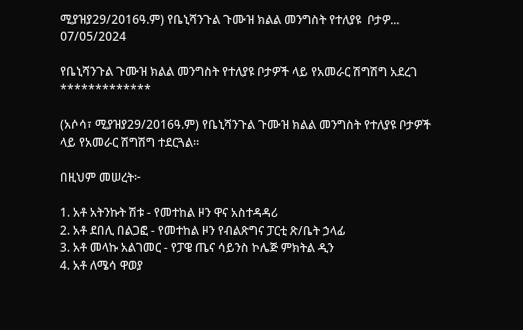ሚያዝያ29/2016ዓ.ም) የቤኒሻንጉል ጉሙዝ ክልል መንግስት የተለያዩ  ቦታዎ...
07/05/2024

የቤኒሻንጉል ጉሙዝ ክልል መንግስት የተለያዩ ቦታዎች ላይ የአመራር ሽግሽግ አደረገ
*************

(አሶሳ፣ ሚያዝያ29/2016ዓ.ም) የቤኒሻንጉል ጉሙዝ ክልል መንግስት የተለያዩ ቦታዎች ላይ የአመራር ሽግሽግ ተደርጓል።

በዚህም መሠረት፦

1. አቶ አትንኩት ሽቱ - የመተከል ዞን ዋና አስተዳዳሪ
2. አቶ ደበሊ በልጋፎ - የመተከል ዞን የብልጽግና ፓርቲ ጽ/ቤት ኃላፊ
3. አቶ መላኩ አልገመር - የፓዌ ጤና ሳይንስ ኮሌጅ ምክትል ዲን
4. አቶ ለሜሳ ዋወያ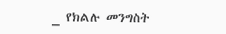_ የክልሉ መንግስት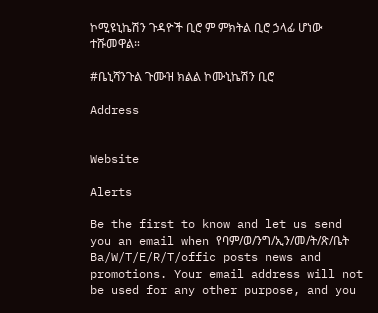ኮሚዩኒኬሽን ጉዳዮች ቢሮ ም ምክትል ቢሮ ኃላፊ ሆነው ተሹመዋል።

#ቤኒሻንጉል ጉሙዝ ክልል ኮሙኒኬሽን ቢሮ

Address


Website

Alerts

Be the first to know and let us send you an email when የባም/ወ/ንግ/ኢን/መ/ት/ጽ/ቤት Ba/W/T/E/R/T/offic posts news and promotions. Your email address will not be used for any other purpose, and you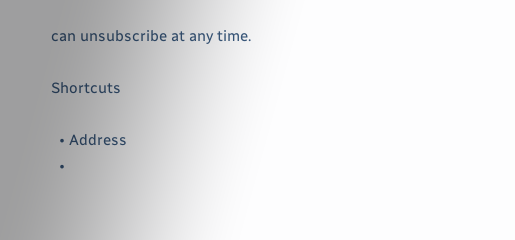can unsubscribe at any time.

Shortcuts

  • Address
  •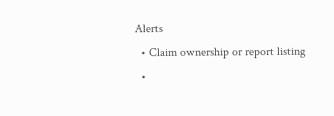Alerts
  • Claim ownership or report listing
  •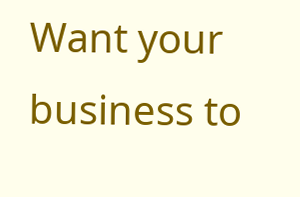Want your business to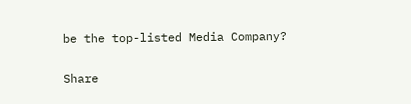be the top-listed Media Company?

Share